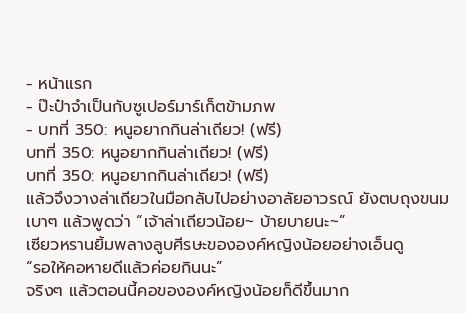- หน้าแรก
- ป๊ะป๋าจำเป็นกับซูเปอร์มาร์เก็ตข้ามภพ
- บทที่ 350: หนูอยากกินล่าเถียว! (ฟรี)
บทที่ 350: หนูอยากกินล่าเถียว! (ฟรี)
บทที่ 350: หนูอยากกินล่าเถียว! (ฟรี)
แล้วจึงวางล่าเถียวในมือกลับไปอย่างอาลัยอาวรณ์ ยังตบถุงขนมเบาๆ แล้วพูดว่า “เจ้าล่าเถียวน้อย~ บ้ายบายนะ~”
เซียวหรานยิ้มพลางลูบศีรษะขององค์หญิงน้อยอย่างเอ็นดู
“รอให้คอหายดีแล้วค่อยกินนะ”
จริงๆ แล้วตอนนี้คอขององค์หญิงน้อยก็ดีขึ้นมาก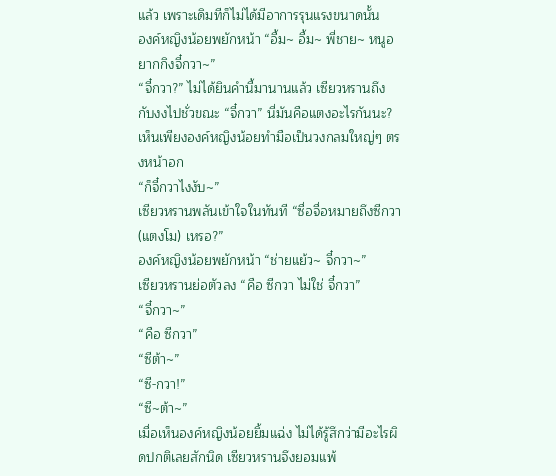แล้ว เพราะเดิมทีก็ไม่ได้มีอาการรุนแรงขนาดนั้น
องค์หญิงน้อยพยักหน้า “อื้ม~ อื้ม~ พี่ชาย~ หนูอยากกิงจี๋กวา~”
“จี๋กวา?” ไม่ได้ยินคำนี้มานานแล้ว เซียวหรานถึงกับงงไปชั่วขณะ “จี๋กวา” นี่มันคือแตงอะไรกันนะ?
เห็นเพียงองค์หญิงน้อยทำมือเป็นวงกลมใหญ่ๆ ตรงหน้าอก
“ก็จี๋กวาไงงับ~”
เซียวหรานพลันเข้าใจในทันที “ซื่อจื่อหมายถึงซีกวา (แตงโม) เหรอ?”
องค์หญิงน้อยพยักหน้า “ช่ายแย้ว~ จี๋กวา~”
เซียวหรานย่อตัวลง “คือ ซีกวา ไม่ใช่ จี๋กวา”
“จี๋กวา~”
“คือ ซีกวา”
“ซีต้า~”
“ซี-กวา!”
“ซี~ต้า~”
เมื่อเห็นองค์หญิงน้อยยิ้มแฉ่ง ไม่ได้รู้สึกว่ามีอะไรผิดปกติเลยสักนิด เซียวหรานจึงยอมแพ้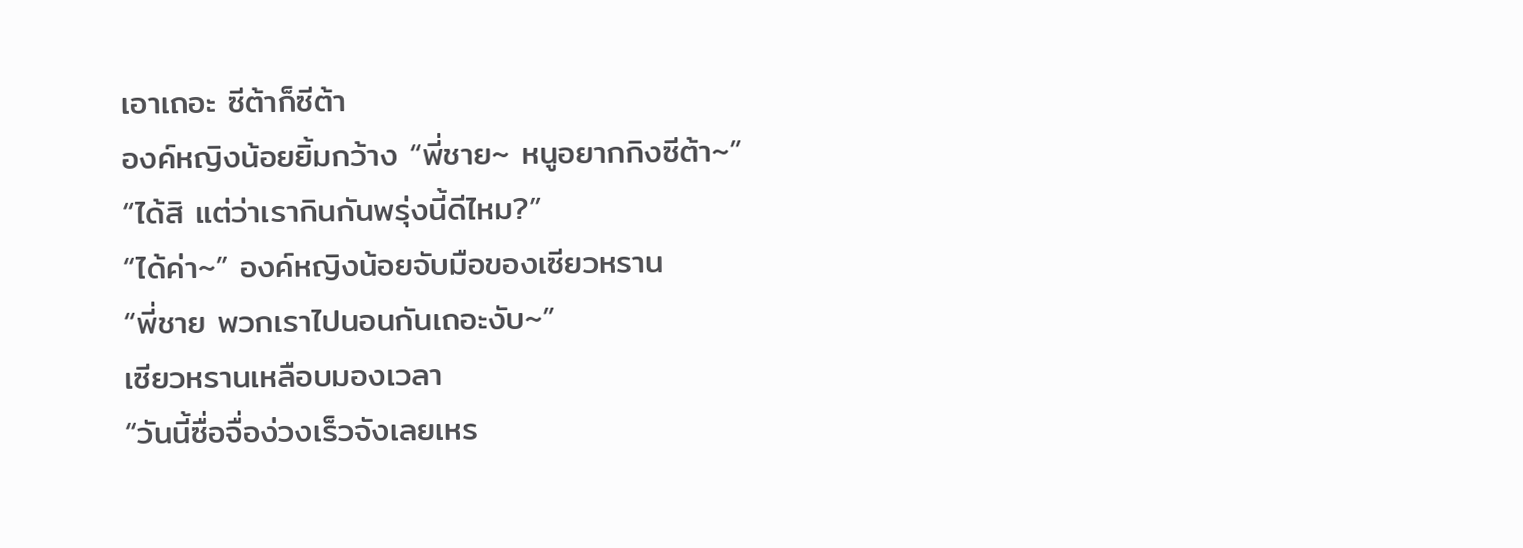เอาเถอะ ซีต้าก็ซีต้า
องค์หญิงน้อยยิ้มกว้าง “พี่ชาย~ หนูอยากกิงซีต้า~”
“ได้สิ แต่ว่าเรากินกันพรุ่งนี้ดีไหม?”
“ได้ค่า~” องค์หญิงน้อยจับมือของเซียวหราน
“พี่ชาย พวกเราไปนอนกันเถอะงับ~”
เซียวหรานเหลือบมองเวลา
“วันนี้ซื่อจื่อง่วงเร็วจังเลยเหร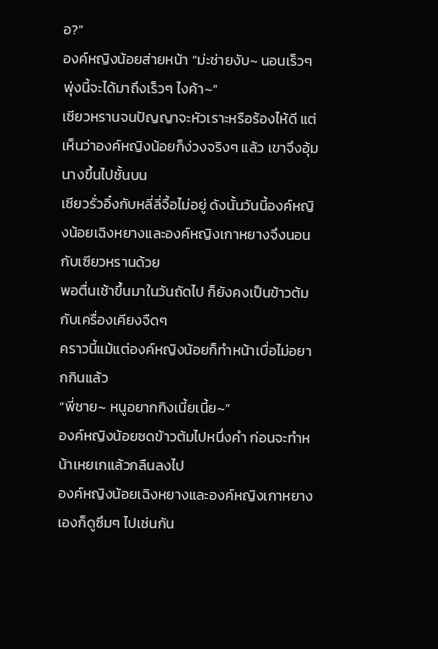อ?”
องค์หญิงน้อยส่ายหน้า “ม่ะช่ายงับ~ นอนเร็วๆ พุ่งนี้จะได้มาถึงเร็วๆ ไงค้า~”
เซียวหรานจนปัญญาจะหัวเราะหรือร้องไห้ดี แต่เห็นว่าองค์หญิงน้อยก็ง่วงจริงๆ แล้ว เขาจึงอุ้มนางขึ้นไปชั้นบน
เซียวรั่วอิ๋งกับหลี่ลี่จื้อไม่อยู่ ดังนั้นวันนี้องค์หญิงน้อยเฉิงหยางและองค์หญิงเกาหยางจึงนอนกับเซียวหรานด้วย
พอตื่นเช้าขึ้นมาในวันถัดไป ก็ยังคงเป็นข้าวต้มกับเครื่องเคียงจืดๆ
คราวนี้แม้แต่องค์หญิงน้อยก็ทำหน้าเบื่อไม่อยากกินแล้ว
“พี่ชาย~ หนูอยากกิงเนี้ยเนี้ย~”
องค์หญิงน้อยซดข้าวต้มไปหนึ่งคำ ก่อนจะทำหน้าเหยเกแล้วกลืนลงไป
องค์หญิงน้อยเฉิงหยางและองค์หญิงเกาหยางเองก็ดูซึมๆ ไปเช่นกัน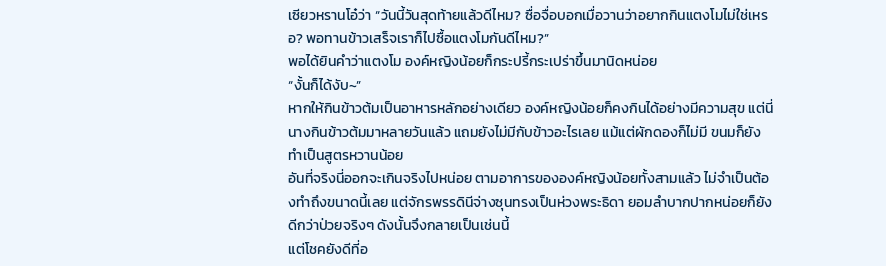เซียวหรานโอ๋ว่า “วันนี้วันสุดท้ายแล้วดีไหม? ซื่อจื่อบอกเมื่อวานว่าอยากกินแตงโมไม่ใช่เหรอ? พอทานข้าวเสร็จเราก็ไปซื้อแตงโมกันดีไหม?”
พอได้ยินคำว่าแตงโม องค์หญิงน้อยก็กระปรี้กระเปร่าขึ้นมานิดหน่อย
“งั้นก็ได้งับ~”
หากให้กินข้าวต้มเป็นอาหารหลักอย่างเดียว องค์หญิงน้อยก็คงกินได้อย่างมีความสุข แต่นี่นางกินข้าวต้มมาหลายวันแล้ว แถมยังไม่มีกับข้าวอะไรเลย แม้แต่ผักดองก็ไม่มี ขนมก็ยังทำเป็นสูตรหวานน้อย
อันที่จริงนี่ออกจะเกินจริงไปหน่อย ตามอาการขององค์หญิงน้อยทั้งสามแล้ว ไม่จำเป็นต้องทำถึงขนาดนี้เลย แต่จักรพรรดินีจ่างซุนทรงเป็นห่วงพระธิดา ยอมลำบากปากหน่อยก็ยังดีกว่าป่วยจริงๆ ดังนั้นจึงกลายเป็นเช่นนี้
แต่โชคยังดีที่อ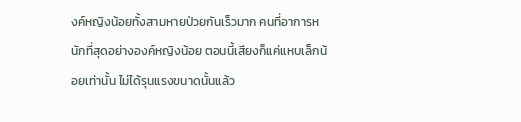งค์หญิงน้อยทั้งสามหายป่วยกันเร็วมาก คนที่อาการหนักที่สุดอย่างองค์หญิงน้อย ตอนนี้เสียงก็แค่แหบเล็กน้อยเท่านั้น ไม่ได้รุนแรงขนาดนั้นแล้ว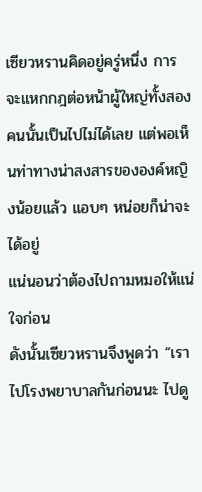เซียวหรานคิดอยู่ครู่หนึ่ง การจะแหกกฎต่อหน้าผู้ใหญ่ทั้งสองคนนั้นเป็นไปไม่ได้เลย แต่พอเห็นท่าทางน่าสงสารขององค์หญิงน้อยแล้ว แอบๆ หน่อยก็น่าจะได้อยู่
แน่นอนว่าต้องไปถามหมอให้แน่ใจก่อน
ดังนั้นเซียวหรานจึงพูดว่า “เราไปโรงพยาบาลกันก่อนนะ ไปดู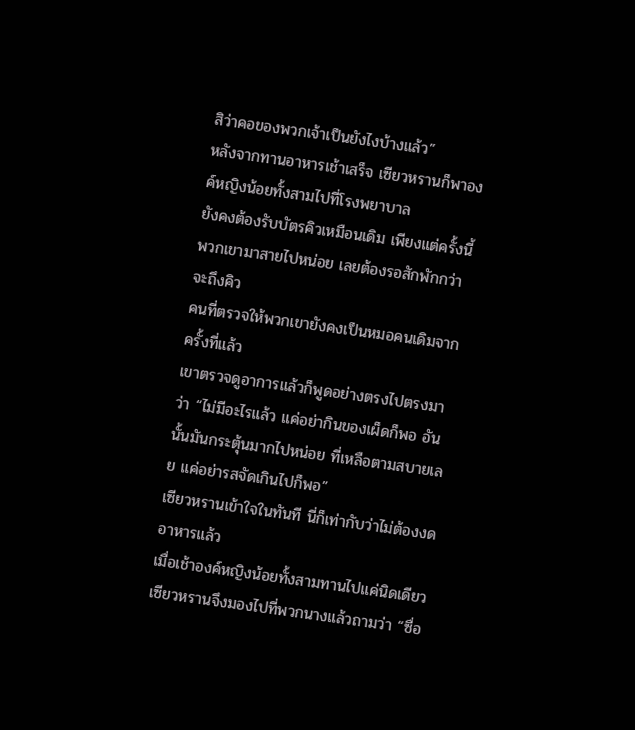สิว่าคอของพวกเจ้าเป็นยังไงบ้างแล้ว”
หลังจากทานอาหารเช้าเสร็จ เซียวหรานก็พาองค์หญิงน้อยทั้งสามไปที่โรงพยาบาล
ยังคงต้องรับบัตรคิวเหมือนเดิม เพียงแต่ครั้งนี้พวกเขามาสายไปหน่อย เลยต้องรอสักพักกว่าจะถึงคิว
คนที่ตรวจให้พวกเขายังคงเป็นหมอคนเดิมจากครั้งที่แล้ว
เขาตรวจดูอาการแล้วก็พูดอย่างตรงไปตรงมาว่า “ไม่มีอะไรแล้ว แค่อย่ากินของเผ็ดก็พอ อันนั้นมันกระตุ้นมากไปหน่อย ที่เหลือตามสบายเลย แค่อย่ารสจัดเกินไปก็พอ”
เซียวหรานเข้าใจในทันที นี่ก็เท่ากับว่าไม่ต้องงดอาหารแล้ว
เมื่อเช้าองค์หญิงน้อยทั้งสามทานไปแค่นิดเดียว เซียวหรานจึงมองไปที่พวกนางแล้วถามว่า “ซื่อ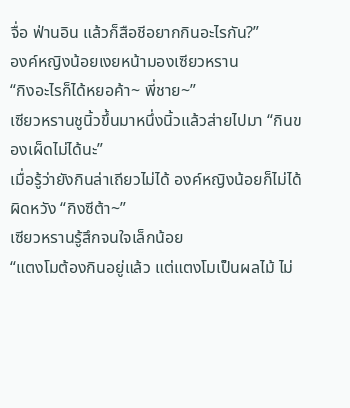จื่อ ฟ่านอิน แล้วก็สือชีอยากกินอะไรกัน?”
องค์หญิงน้อยเงยหน้ามองเซียวหราน
“กิงอะไรก็ได้หยอค้า~ พี่ชาย~”
เซียวหรานชูนิ้วขึ้นมาหนึ่งนิ้วแล้วส่ายไปมา “กินของเผ็ดไม่ได้นะ”
เมื่อรู้ว่ายังกินล่าเถียวไม่ได้ องค์หญิงน้อยก็ไม่ได้ผิดหวัง “กิงซีต้า~”
เซียวหรานรู้สึกจนใจเล็กน้อย
“แตงโมต้องกินอยู่แล้ว แต่แตงโมเป็นผลไม้ ไม่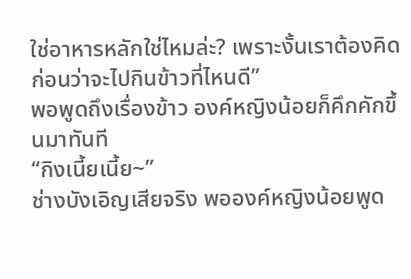ใช่อาหารหลักใช่ไหมล่ะ? เพราะงั้นเราต้องคิดก่อนว่าจะไปกินข้าวที่ไหนดี”
พอพูดถึงเรื่องข้าว องค์หญิงน้อยก็คึกคักขึ้นมาทันที
“กิงเนี้ยเนี้ย~”
ช่างบังเอิญเสียจริง พอองค์หญิงน้อยพูด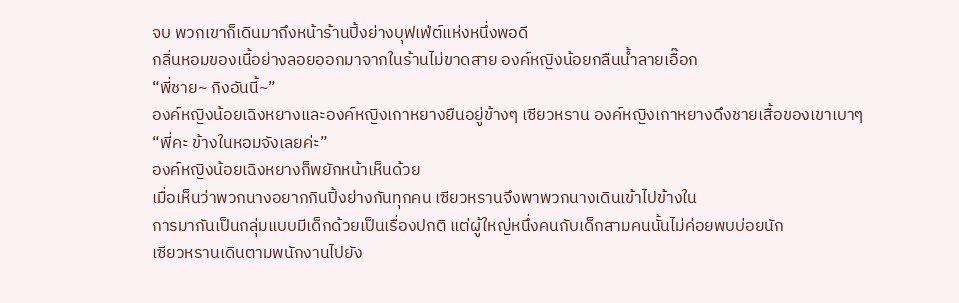จบ พวกเขาก็เดินมาถึงหน้าร้านปิ้งย่างบุฟเฟ่ต์แห่งหนึ่งพอดี
กลิ่นหอมของเนื้อย่างลอยออกมาจากในร้านไม่ขาดสาย องค์หญิงน้อยกลืนน้ำลายเอื๊อก
“พี่ชาย~ กิงอันนี้~”
องค์หญิงน้อยเฉิงหยางและองค์หญิงเกาหยางยืนอยู่ข้างๆ เซียวหราน องค์หญิงเกาหยางดึงชายเสื้อของเขาเบาๆ
“พี่คะ ข้างในหอมจังเลยค่ะ”
องค์หญิงน้อยเฉิงหยางก็พยักหน้าเห็นด้วย
เมื่อเห็นว่าพวกนางอยากกินปิ้งย่างกันทุกคน เซียวหรานจึงพาพวกนางเดินเข้าไปข้างใน
การมากันเป็นกลุ่มแบบมีเด็กด้วยเป็นเรื่องปกติ แต่ผู้ใหญ่หนึ่งคนกับเด็กสามคนนั้นไม่ค่อยพบบ่อยนัก
เซียวหรานเดินตามพนักงานไปยัง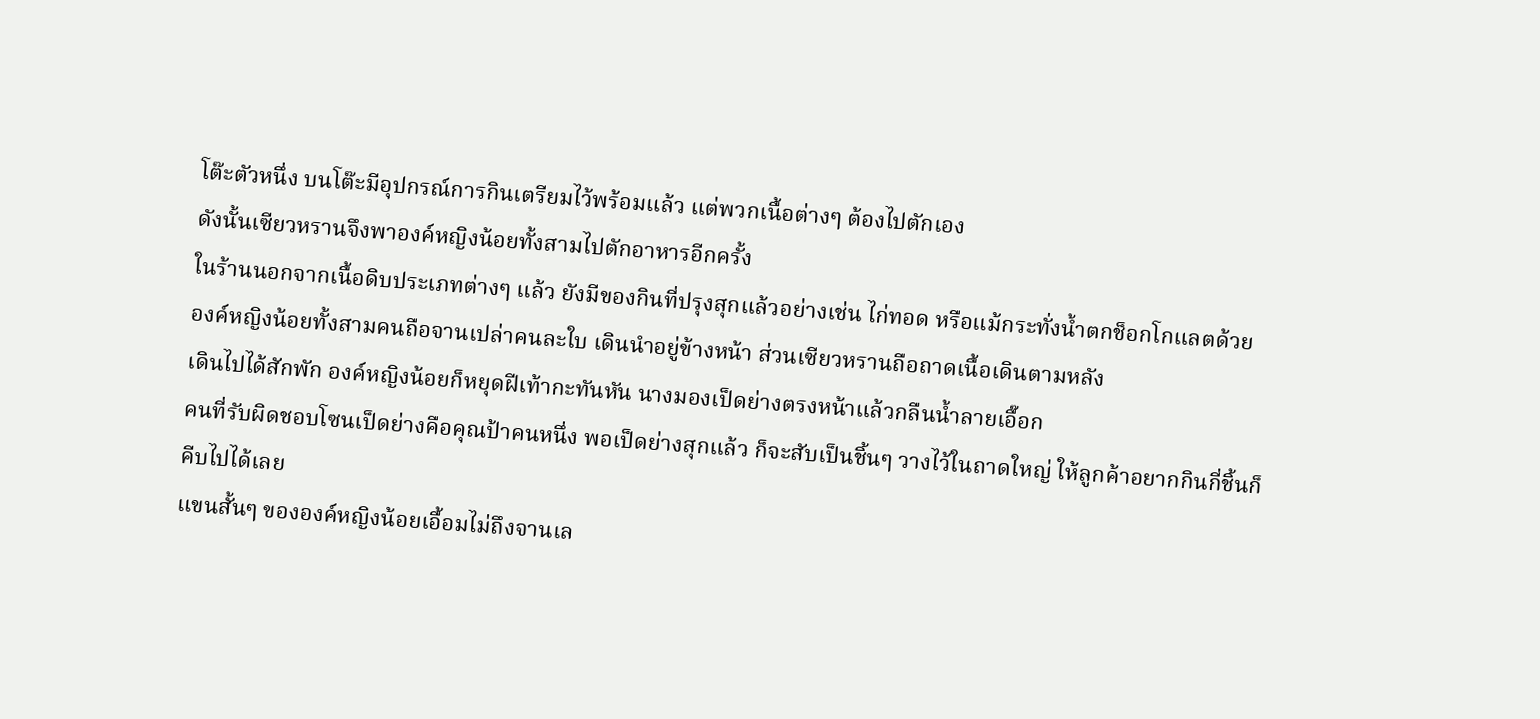โต๊ะตัวหนึ่ง บนโต๊ะมีอุปกรณ์การกินเตรียมไว้พร้อมแล้ว แต่พวกเนื้อต่างๆ ต้องไปตักเอง
ดังนั้นเซียวหรานจึงพาองค์หญิงน้อยทั้งสามไปตักอาหารอีกครั้ง
ในร้านนอกจากเนื้อดิบประเภทต่างๆ แล้ว ยังมีของกินที่ปรุงสุกแล้วอย่างเช่น ไก่ทอด หรือแม้กระทั่งน้ำตกช็อกโกแลตด้วย
องค์หญิงน้อยทั้งสามคนถือจานเปล่าคนละใบ เดินนำอยู่ข้างหน้า ส่วนเซียวหรานถือถาดเนื้อเดินตามหลัง
เดินไปได้สักพัก องค์หญิงน้อยก็หยุดฝีเท้ากะทันหัน นางมองเป็ดย่างตรงหน้าแล้วกลืนน้ำลายเอื๊อก
คนที่รับผิดชอบโซนเป็ดย่างคือคุณป้าคนหนึ่ง พอเป็ดย่างสุกแล้ว ก็จะสับเป็นชิ้นๆ วางไว้ในถาดใหญ่ ให้ลูกค้าอยากกินกี่ชิ้นก็คีบไปได้เลย
แขนสั้นๆ ขององค์หญิงน้อยเอื้อมไม่ถึงจานเล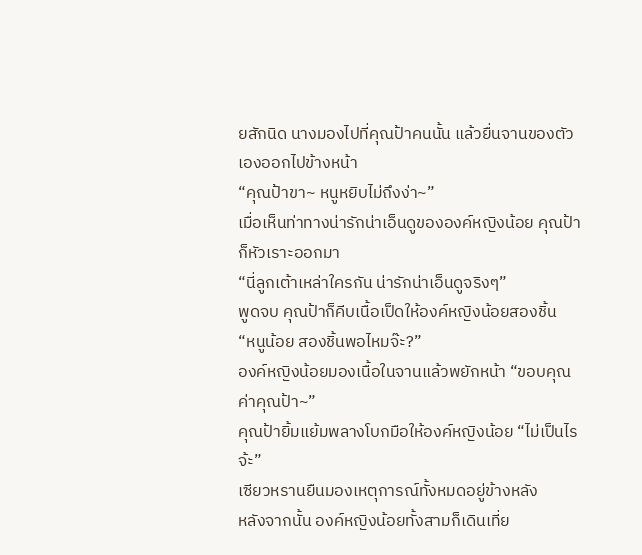ยสักนิด นางมองไปที่คุณป้าคนนั้น แล้วยื่นจานของตัวเองออกไปข้างหน้า
“คุณป้าขา~ หนูหยิบไม่ถึงง่า~”
เมื่อเห็นท่าทางน่ารักน่าเอ็นดูขององค์หญิงน้อย คุณป้าก็หัวเราะออกมา
“นี่ลูกเต้าเหล่าใครกัน น่ารักน่าเอ็นดูจริงๆ”
พูดจบ คุณป้าก็คีบเนื้อเป็ดให้องค์หญิงน้อยสองชิ้น
“หนูน้อย สองชิ้นพอไหมจ๊ะ?”
องค์หญิงน้อยมองเนื้อในจานแล้วพยักหน้า “ขอบคุณค่าคุณป้า~”
คุณป้ายิ้มแย้มพลางโบกมือให้องค์หญิงน้อย “ไม่เป็นไรจ้ะ”
เซียวหรานยืนมองเหตุการณ์ทั้งหมดอยู่ข้างหลัง
หลังจากนั้น องค์หญิงน้อยทั้งสามก็เดินเที่ย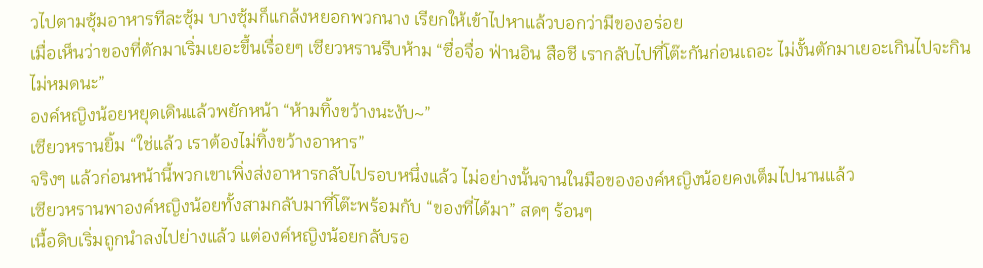วไปตามซุ้มอาหารทีละซุ้ม บางซุ้มก็แกล้งหยอกพวกนาง เรียกให้เข้าไปหาแล้วบอกว่ามีของอร่อย
เมื่อเห็นว่าของที่ตักมาเริ่มเยอะขึ้นเรื่อยๆ เซียวหรานรีบห้าม “ซื่อจื่อ ฟ่านอิน สือชี เรากลับไปที่โต๊ะกันก่อนเถอะ ไม่งั้นตักมาเยอะเกินไปจะกินไม่หมดนะ”
องค์หญิงน้อยหยุดเดินแล้วพยักหน้า “ห้ามทิ้งขว้างนะงับ~”
เซียวหรานยิ้ม “ใช่แล้ว เราต้องไม่ทิ้งขว้างอาหาร”
จริงๆ แล้วก่อนหน้านี้พวกเขาเพิ่งส่งอาหารกลับไปรอบหนึ่งแล้ว ไม่อย่างนั้นจานในมือขององค์หญิงน้อยคงเต็มไปนานแล้ว
เซียวหรานพาองค์หญิงน้อยทั้งสามกลับมาที่โต๊ะพร้อมกับ “ของที่ได้มา” สดๆ ร้อนๆ
เนื้อดิบเริ่มถูกนำลงไปย่างแล้ว แต่องค์หญิงน้อยกลับรอ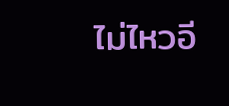ไม่ไหวอี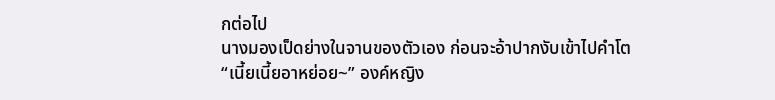กต่อไป
นางมองเป็ดย่างในจานของตัวเอง ก่อนจะอ้าปากงับเข้าไปคำโต
“เนี้ยเนี้ยอาหย่อย~” องค์หญิง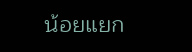น้อยแยก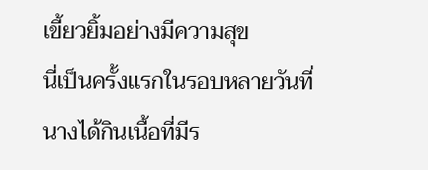เขี้ยวยิ้มอย่างมีความสุข
นี่เป็นครั้งแรกในรอบหลายวันที่นางได้กินเนื้อที่มีร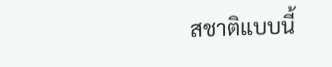สชาติแบบนี้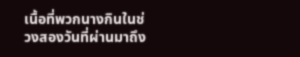เนื้อที่พวกนางกินในช่วงสองวันที่ผ่านมาถึง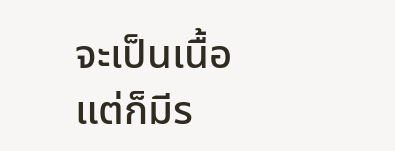จะเป็นเนื้อ แต่ก็มีร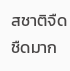สชาติจืดชืดมาก